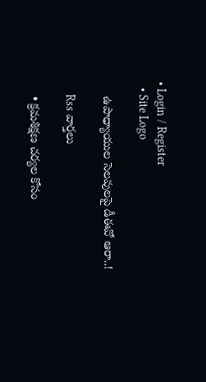• Login / Register
  • Site Logo

    ఉపాధ్యాయుల సెలవులపై డీఈవో ఆరా..!

    Rss వార్తలు

    • క్రమశిక్షణ చర్యల కోసం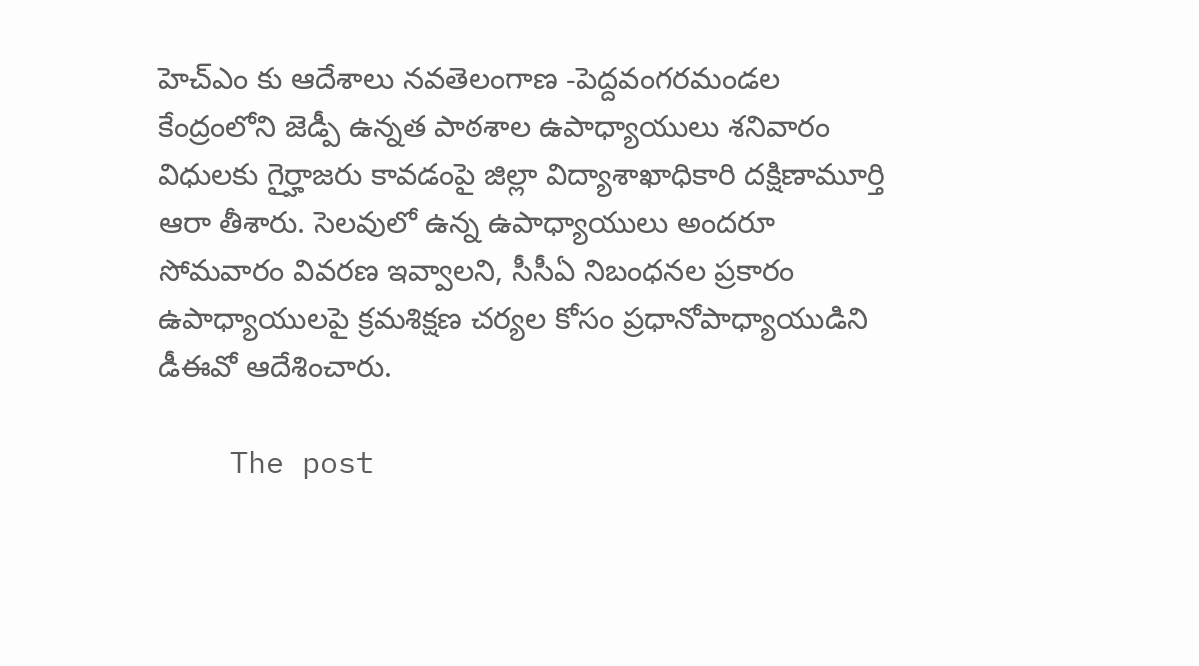హెచ్ఎం కు ఆదేశాలు నవతెలంగాణ -పెద్దవంగరమండల కేంద్రంలోని జెడ్పీ ఉన్నత పాఠశాల ఉపాధ్యాయులు శనివారం విధులకు గైర్హాజరు కావడంపై జిల్లా విద్యాశాఖాధికారి దక్షిణామూర్తి ఆరా తీశారు. సెలవులో ఉన్న ఉపాధ్యాయులు అందరూ సోమవారం వివరణ ఇవ్వాలని, సీసీఏ నిబంధనల ప్రకారం ఉపాధ్యాయులపై క్రమశిక్షణ చర్యల కోసం ప్రధానోపాధ్యాయుడిని డీఈవో ఆదేశించారు.

    The post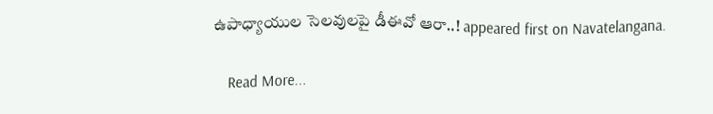ఉపాధ్యాయుల సెలవులపై డీఈవో ఆరా..! appeared first on Navatelangana.

    Read More...